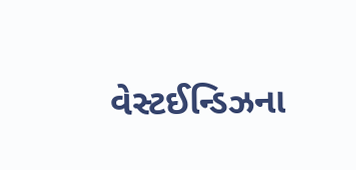વેસ્ટઈન્ડિઝના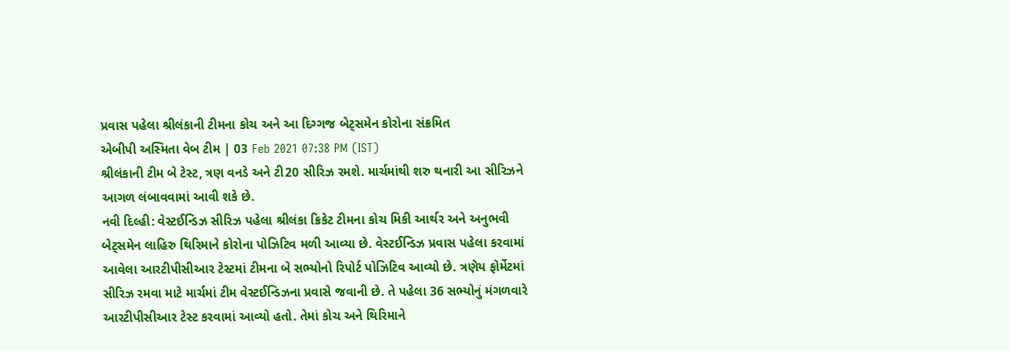પ્રવાસ પહેલા શ્રીલંકાની ટીમના કોચ અને આ દિગ્ગજ બેટ્સમેન કોરોના સંક્રમિત
એબીપી અસ્મિતા વેબ ટીમ | 03 Feb 2021 07:38 PM (IST)
શ્રીલંકાની ટીમ બે ટેસ્ટ, ત્રણ વનડે અને ટી20 સીરિઝ રમશે. માર્ચમાંથી શરુ થનારી આ સીરિઝને આગળ લંબાવવામાં આવી શકે છે.
નવી દિલ્હી: વેસ્ટઈન્ડિઝ સીરિઝ પહેલા શ્રીલંકા ક્રિકેટ ટીમના કોચ મિકી આર્થર અને અનુભવી બેટ્સમેન લાહિરુ થિરિમાને કોરોના પોઝિટિવ મળી આવ્યા છે. વેસ્ટઈન્ડિઝ પ્રવાસ પહેલા કરવામાં આવેલા આરટીપીસીઆર ટેસ્ટમાં ટીમના બે સભ્યોનો રિપોર્ટ પોઝિટિવ આવ્યો છે. ત્રણેય ફોર્મેટમાં સીરિઝ રમવા માટે માર્ચમાં ટીમ વેસ્ટઈન્ડિઝના પ્રવાસે જવાની છે. તે પહેલા 36 સભ્યોનું મંગળવારે આરટીપીસીઆર ટેસ્ટ કરવામાં આવ્યો હતો. તેમાં કોચ અને થિરિમાને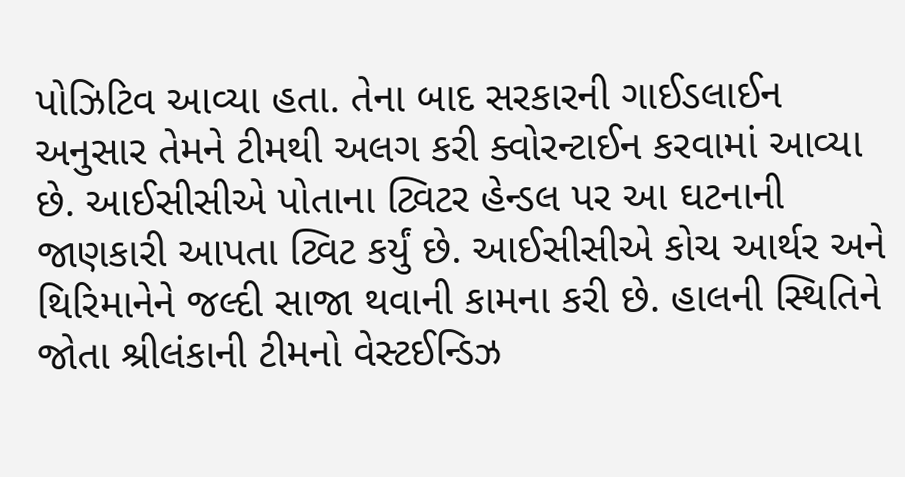પોઝિટિવ આવ્યા હતા. તેના બાદ સરકારની ગાઈડલાઈન અનુસાર તેમને ટીમથી અલગ કરી ક્વોરન્ટાઈન કરવામાં આવ્યા છે. આઈસીસીએ પોતાના ટ્વિટર હેન્ડલ પર આ ઘટનાની જાણકારી આપતા ટ્વિટ કર્યું છે. આઈસીસીએ કોચ આર્થર અને થિરિમાનેને જલ્દી સાજા થવાની કામના કરી છે. હાલની સ્થિતિને જોતા શ્રીલંકાની ટીમનો વેસ્ટઈન્ડિઝ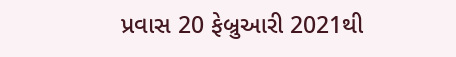પ્રવાસ 20 ફેબ્રુઆરી 2021થી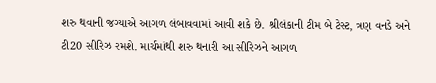શરુ થવાની જગ્યાએ આગળ લંબાવવામાં આવી શકે છે. શ્રીલંકાની ટીમ બે ટેસ્ટ, ત્રણ વનડે અને ટી20 સીરિઝ રમશે. માર્ચમાંથી શરુ થનારી આ સીરિઝને આગળ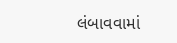લંબાવવામાં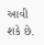આવી શકે છે.